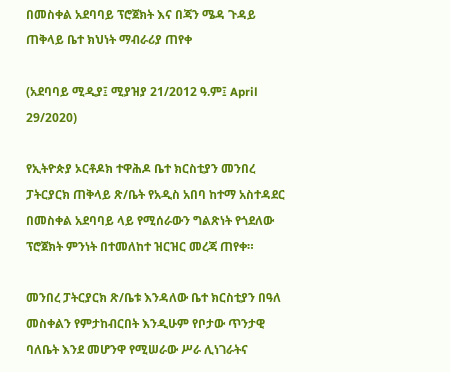በመስቀል አደባባይ ፕሮጀክት እና በጃን ሜዳ ጉዳይ ጠቅላይ ቤተ ክህነት ማብራሪያ ጠየቀ

(አደባባይ ሚዲያ፤ ሚያዝያ 21/2012 ዓ.ም፤ April 29/2020)

የኢትዮጵያ ኦርቶዶክ ተዋሕዶ ቤተ ክርስቲያን መንበረ ፓትርያርክ ጠቅላይ ጽ/ቤት የአዲስ አበባ ከተማ አስተዳደር በመስቀል አደባባይ ላይ የሚሰራውን ግልጽነት የጎደለው ፕሮጀክት ምንነት በተመለከተ ዝርዝር መረጃ ጠየቀ።

መንበረ ፓትርያርክ ጽ/ቤቱ እንዳለው ቤተ ክርስቲያን በዓለ መስቀልን የምታከብርበት እንዲሁም የቦታው ጥንታዊ ባለቤት እንደ መሆንዋ የሚሠራው ሥራ ሊነገራትና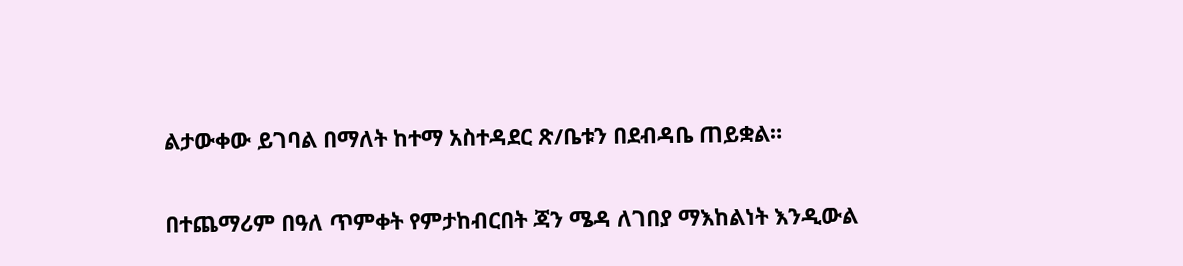ልታውቀው ይገባል በማለት ከተማ አስተዳደር ጽ/ቤቱን በደብዳቤ ጠይቋል።

በተጨማሪም በዓለ ጥምቀት የምታከብርበት ጃን ሜዳ ለገበያ ማእከልነት እንዲውል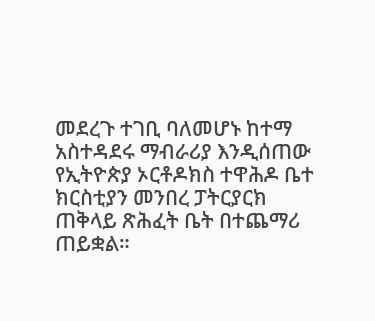መደረጉ ተገቢ ባለመሆኑ ከተማ አስተዳደሩ ማብራሪያ እንዲሰጠው የኢትዮጵያ ኦርቶዶክስ ተዋሕዶ ቤተ ክርስቲያን መንበረ ፓትርያርክ ጠቅላይ ጽሕፈት ቤት በተጨማሪ ጠይቋል።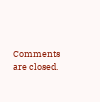Comments are closed.